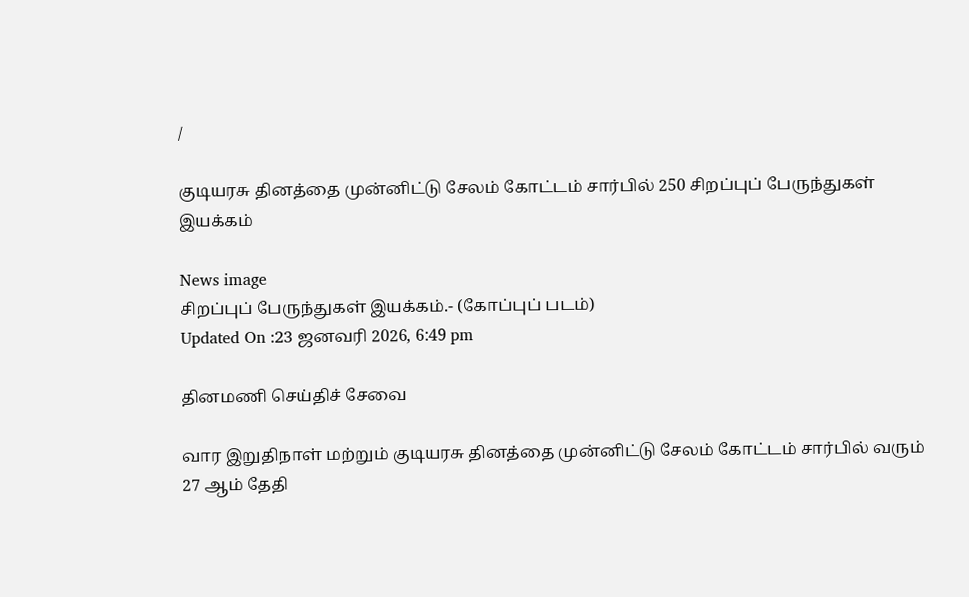/

குடியரசு தினத்தை முன்னிட்டு சேலம் கோட்டம் சார்பில் 250 சிறப்புப் பேருந்துகள் இயக்கம்

News image
சிறப்புப் பேருந்துகள் இயக்கம்.- (கோப்புப் படம்)
Updated On :23 ஜனவரி 2026, 6:49 pm

தினமணி செய்திச் சேவை

வார இறுதிநாள் மற்றும் குடியரசு தினத்தை முன்னிட்டு சேலம் கோட்டம் சார்பில் வரும் 27 ஆம் தேதி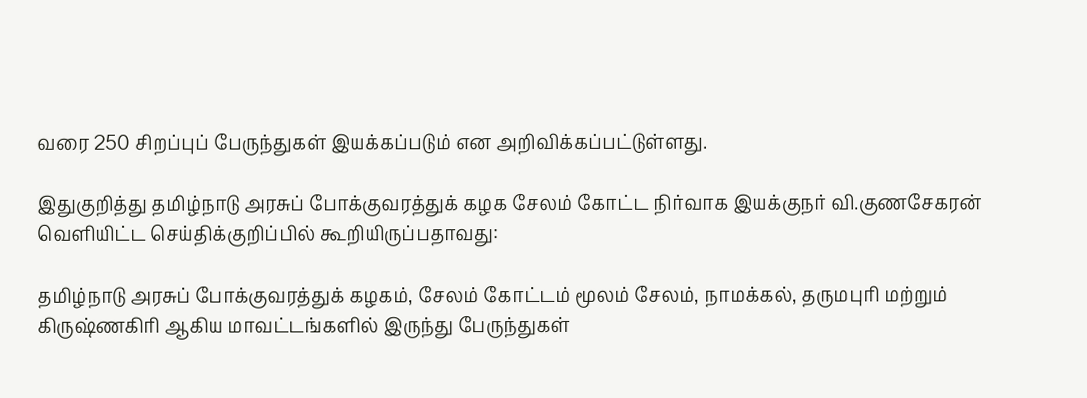வரை 250 சிறப்புப் பேருந்துகள் இயக்கப்படும் என அறிவிக்கப்பட்டுள்ளது.

இதுகுறித்து தமிழ்நாடு அரசுப் போக்குவரத்துக் கழக சேலம் கோட்ட நிர்வாக இயக்குநர் வி.குணசேகரன் வெளியிட்ட செய்திக்குறிப்பில் கூறியிருப்பதாவது:

தமிழ்நாடு அரசுப் போக்குவரத்துக் கழகம், சேலம் கோட்டம் மூலம் சேலம், நாமக்கல், தருமபுரி மற்றும் கிருஷ்ணகிரி ஆகிய மாவட்டங்களில் இருந்து பேருந்துகள்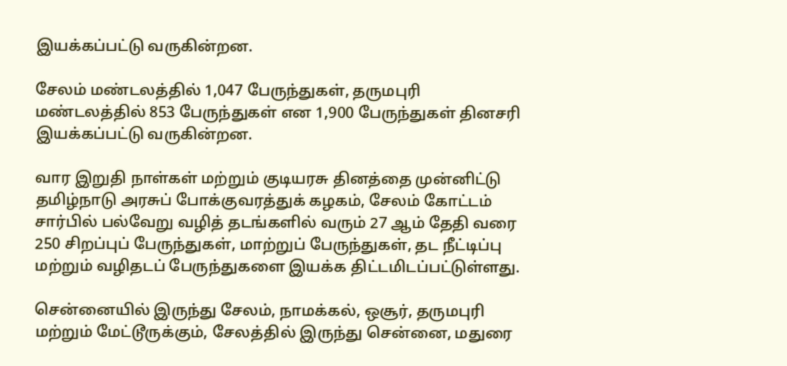இயக்கப்பட்டு வருகின்றன.

சேலம் மண்டலத்தில் 1,047 பேருந்துகள், தருமபுரி மண்டலத்தில் 853 பேருந்துகள் என 1,900 பேருந்துகள் தினசரி இயக்கப்பட்டு வருகின்றன.

வார இறுதி நாள்கள் மற்றும் குடியரசு தினத்தை முன்னிட்டு தமிழ்நாடு அரசுப் போக்குவரத்துக் கழகம், சேலம் கோட்டம் சார்பில் பல்வேறு வழித் தடங்களில் வரும் 27 ஆம் தேதி வரை 250 சிறப்புப் பேருந்துகள், மாற்றுப் பேருந்துகள், தட நீட்டிப்பு மற்றும் வழிதடப் பேருந்துகளை இயக்க திட்டமிடப்பட்டுள்ளது.

சென்னையில் இருந்து சேலம், நாமக்கல், ஒசூர், தருமபுரி மற்றும் மேட்டூருக்கும், சேலத்தில் இருந்து சென்னை, மதுரை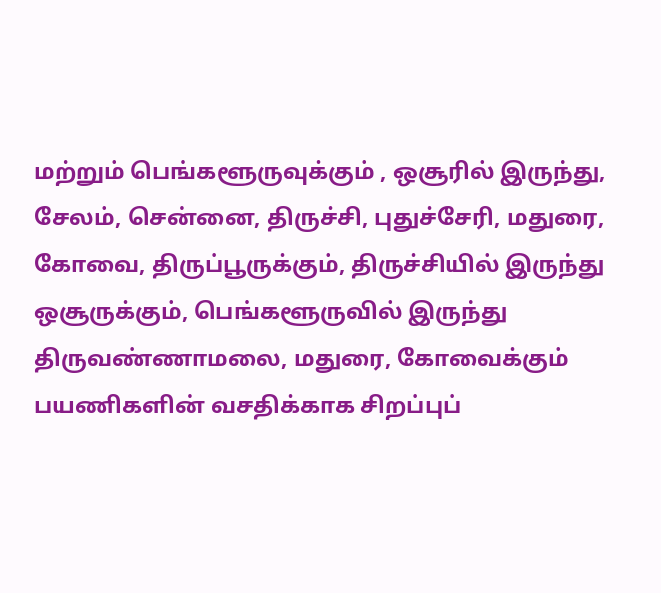மற்றும் பெங்களூருவுக்கும் , ஒசூரில் இருந்து, சேலம், சென்னை, திருச்சி, புதுச்சேரி, மதுரை, கோவை, திருப்பூருக்கும், திருச்சியில் இருந்து ஒசூருக்கும், பெங்களூருவில் இருந்து திருவண்ணாமலை, மதுரை, கோவைக்கும் பயணிகளின் வசதிக்காக சிறப்புப்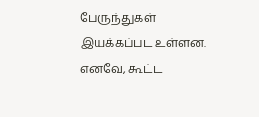பேருந்துகள் இயக்கப்பட உள்ளன. எனவே, கூட்ட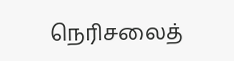நெரிசலைத்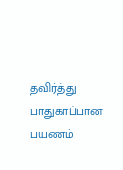தவிர்த்து பாதுகாப்பான பயணம்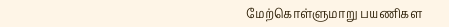மேற்கொள்ளுமாறு பயணிகள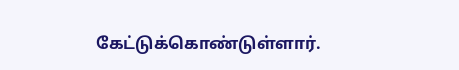கேட்டுக்கொண்டுள்ளார்.